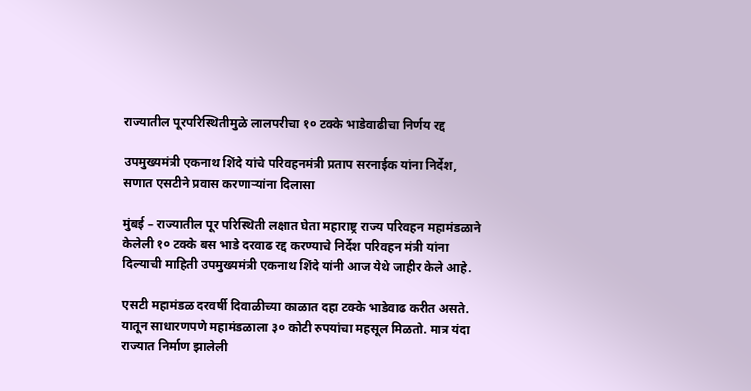राज्यातील पूरपरिस्थितीमुळे लालपरीचा १० टक्के भाडेवाढीचा निर्णय रद्द

उपमुख्यमंत्री एकनाथ शिंदे यांचे परिवहनमंत्री प्रताप सरनाईक यांना निर्देश, सणात एसटीने प्रवास करणाऱ्यांना दिलासा

मुंबई – राज्यातील पूर परिस्थिती लक्षात घेता महाराष्ट्र राज्य परिवहन महामंडळाने केलेली १० टक्के बस भाडे दरवाढ रद्द करण्याचे निर्देश परिवहन मंत्री यांना दिल्याची माहिती उपमुख्यमंत्री एकनाथ शिंदे यांनी आज येथे जाहीर केले आहे.

एसटी महामंडळ दरवर्षी दिवाळीच्या काळात दहा टक्के भाडेवाढ करीत असते. यातून साधारणपणे महामंडळाला ३० कोटी रुपयांचा महसूल मिळतो. मात्र यंदा राज्यात निर्माण झालेली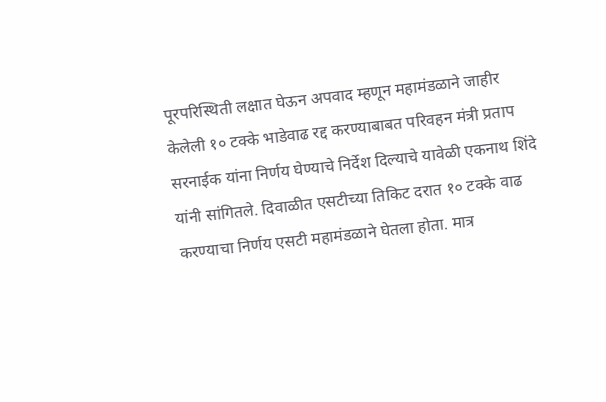पूरपरिस्थिती लक्षात घेऊन अपवाद म्हणून महामंडळाने जाहीर केलेली १० टक्के भाडेवाढ रद्द करण्याबाबत परिवहन मंत्री प्रताप सरनाईक यांना निर्णय घेण्याचे निर्देश दिल्याचे यावेळी एकनाथ शिंदे यांनी सांगितले. दिवाळीत एसटीच्या तिकिट दरात १० टक्के वाढ करण्याचा निर्णय एसटी महामंडळाने घेतला होता. मात्र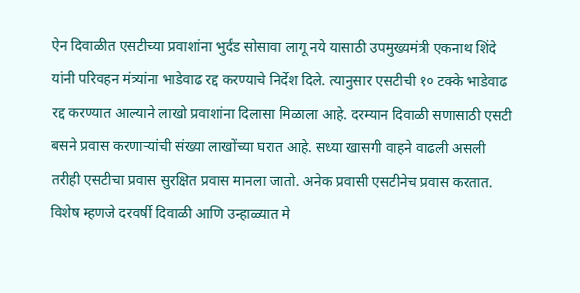ऐन दिवाळीत एसटीच्या प्रवाशांना भुर्दंड सोसावा लागू नये यासाठी उपमुख्यमंत्री एकनाथ शिंदे यांनी परिवहन मंत्र्यांना भाडेवाढ रद्द करण्याचे निर्देश दिले. त्यानुसार एसटीची १० टक्के भाडेवाढ रद्द करण्यात आल्याने लाखो प्रवाशांना दिलासा मिळाला आहे. दरम्यान दिवाळी सणासाठी एसटी बसने प्रवास करणाऱ्यांची संख्या लाखोंच्या घरात आहे. सध्या खासगी वाहने वाढली असली तरीही एसटीचा प्रवास सुरक्षित प्रवास मानला जातो. अनेक प्रवासी एसटीनेच प्रवास करतात. विशेष म्हणजे दरवर्षी दिवाळी आणि उन्हाळ्यात मे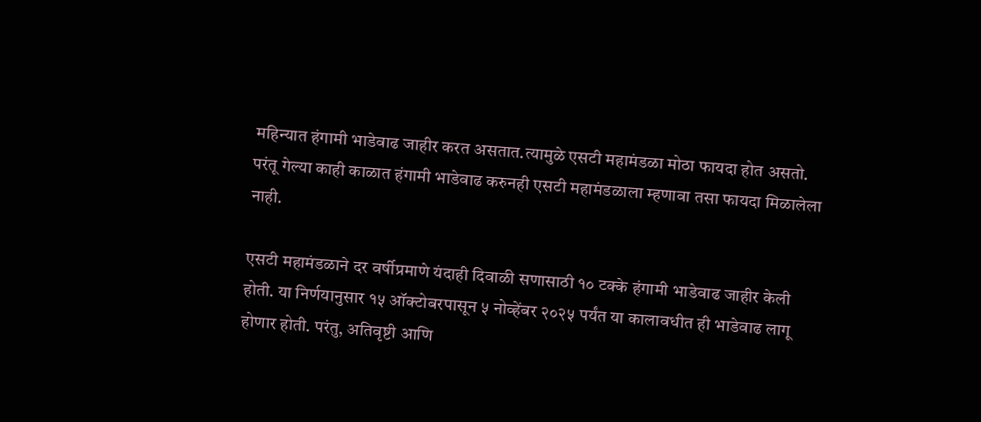महिन्यात हंगामी भाडेवाढ जाहीर करत असतात.त्यामुळे एसटी महामंडळा मोठा फायदा होत असतो. परंतू गेल्या काही काळात हंगामी भाडेवाढ करुनही एसटी महामंडळाला म्हणावा तसा फायदा मिळालेला नाही.

एसटी महामंडळाने दर वर्षीप्रमाणे यंदाही दिवाळी सणासाठी १० टक्के हंगामी भाडेवाढ जाहीर केली होती. या निर्णयानुसार १५ ऑक्टोबरपासून ५ नोव्हेंबर २०२५ पर्यंत या कालावधीत ही भाडेवाढ लागू होणार होती. परंतु, अतिवृष्टी आणि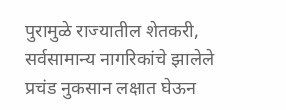पुरामुळे राज्यातील शेतकरी, सर्वसामान्य नागरिकांचे झालेले प्रचंड नुकसान लक्षात घेऊन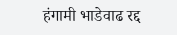हंगामी भाडेवाढ रद्द